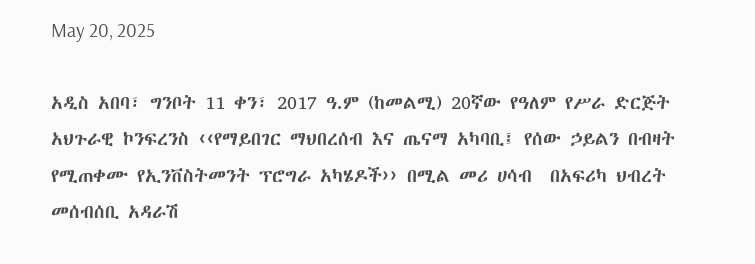May 20, 2025

አዲስ አበባ፣ ግንቦት 11 ቀን፣ 2017 ዓ.ም (ከመልሚ) 20ኛው የዓለም የሥራ ድርጅት አህጉራዊ ኮንፍረንስ ‹‹የማይበገር ማህበረሰብ እና ጤናማ አካባቢ፤ የሰው ኃይልን በብዛት የሚጠቀሙ የኢንቨስትመንት ፕሮግራ አካሄዶች›› በሚል መሪ ሀሳብ  በአፍሪካ ህብረት መሰብሰቢ አዳራሽ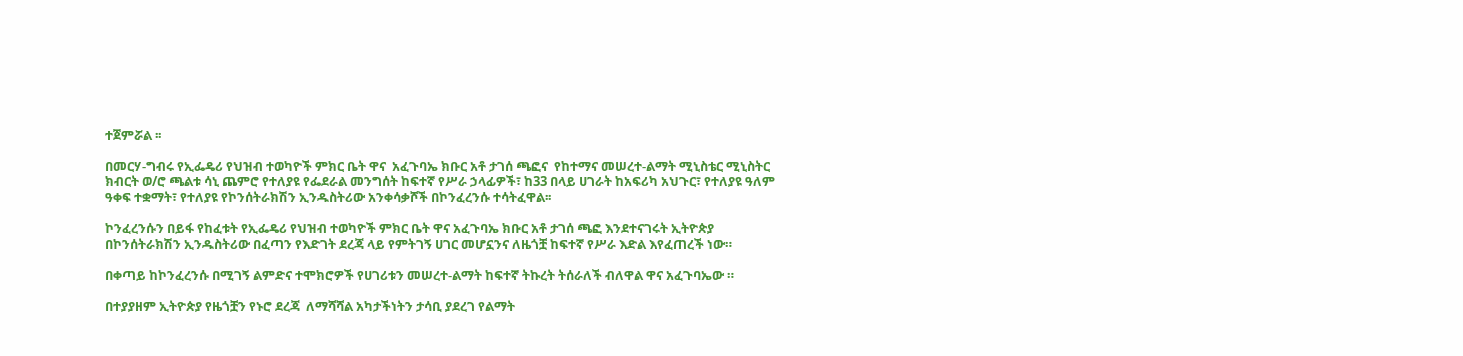ተጀምሯል ፡፡

በመርሃ-ግብሩ የኢፌዴሪ የህዝብ ተወካዮች ምክር ቤት ዋና  አፈጉባኤ ክቡር አቶ ታገሰ ጫፎና  የከተማና መሠረተ-ልማት ሚኒስቴር ሚኒስትር ክብርት ወ/ሮ ጫልቱ ሳኒ ጨምሮ የተለያዩ የፌደራል መንግሰት ከፍተኛ የሥራ ኃላፊዎች፣ ከ33 በላይ ሀገራት ከአፍሪካ አህጉር፣ የተለያዩ ዓለም ዓቀፍ ተቋማት፣ የተለያዩ የኮንሰትራክሽን ኢንዱስትሪው አንቀሳቃሾች በኮንፈረንሱ ተሳትፈዋል፡፡

ኮንፈረንሱን በይፋ የከፈቱት የኢፌዴሪ የህዝብ ተወካዮች ምክር ቤት ዋና አፈጉባኤ ክቡር አቶ ታገሰ ጫፎ እንደተናገሩት ኢትዮጵያ በኮንሰትራክሽን ኢንዱስትሪው በፈጣን የእድገት ደረጃ ላይ የምትገኝ ሀገር መሆኗንና ለዜጎቿ ከፍተኛ የሥራ እድል እየፈጠረች ነው።

በቀጣይ ከኮንፈረንሱ በሚገኝ ልምድና ተሞክሮዎች የሀገሪቱን መሠረተ-ልማት ከፍተኛ ትኩረት ትሰራለች ብለዋል ዋና አፈጉባኤው ።

በተያያዘም ኢትዮጵያ የዜጎቿን የኑሮ ደረጃ  ለማሻሻል አካታችነትን ታሳቢ ያደረገ የልማት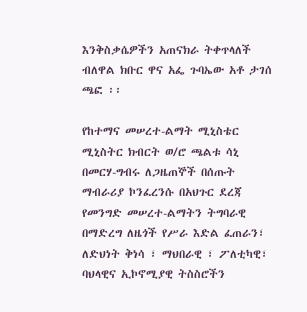እንቅስቃሴዎችን አጠናክራ ትቀጥላለች ብለዋል ክቡር ዋና አፌ ጉባኤው አቶ ታገሰ ጫፎ ፡፡

የከተማና መሠረተ-ልማት ሚኒስቴር ሚኒስትር ክብርት ወ/ሮ ጫልቱ ሳኒ በመርሃ-ግብሩ ለጋዜጠኞች በሰጡት ማብራሪያ ኮንፈረንሱ በአህጉር ደረጃ የመንግድ መሠረተ-ልማትን ትግባራዊ በማድረግ ለዜጎች የሥራ እድል ፈጠራን፣ ለድህነት ቅነሳ ፣ ማህበራዊ ፣ ፖለቲካዊ፣ ባህላዊና ኢኮኖሚያዊ ትስስሮችን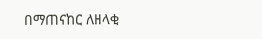በማጠናከር ለዘላቂ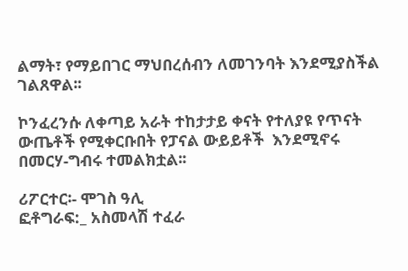ልማት፣ የማይበገር ማህበረሰብን ለመገንባት እንደሚያስችል ገልጸዋል፡፡

ኮንፈረንሱ ለቀጣይ አራት ተከታታይ ቀናት የተለያዩ የጥናት ውጤቶች የሚቀርቡበት የፓናል ውይይቶች  እንደሚኖሩ  በመርሃ-ግብሩ ተመልክቷል፡፡

ሪፖርተር፡- ሞገስ ዓሊ
ፎቶግራፍ:_ አስመላሽ ተፈራ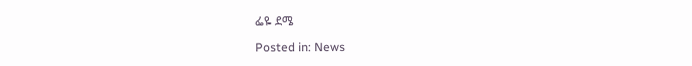ፌዬ ደሜ

Posted in: News